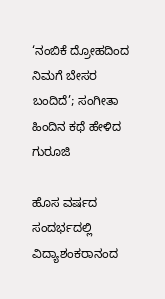‘ನಂಬಿಕೆ ದ್ರೋಹದಿಂದ ನಿಮಗೆ ಬೇಸರ ಬಂದಿದೆ’; ಸಂಗೀತಾ ಹಿಂದಿನ ಕಥೆ ಹೇಳಿದ ಗುರೂಜಿ

ಹೊಸ ವರ್ಷದ ಸಂದರ್ಭದಲ್ಲಿ ವಿದ್ಯಾಶಂಕರಾನಂದ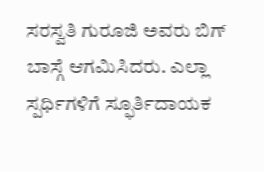ಸರಸ್ವತಿ ಗುರೂಜಿ ಅವರು ಬಿಗ್ ಬಾಸ್ಗೆ ಆಗಮಿಸಿದರು. ಎಲ್ಲಾ ಸ್ಪರ್ಧಿಗಳಿಗೆ ಸ್ಫೂರ್ತಿದಾಯಕ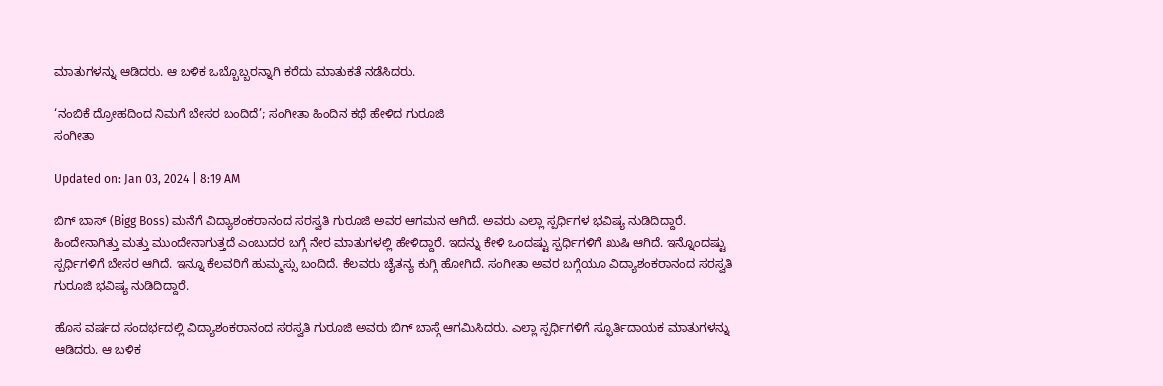ಮಾತುಗಳನ್ನು ಆಡಿದರು. ಆ ಬಳಿಕ ಒಬ್ಬೊಬ್ಬರನ್ನಾಗಿ ಕರೆದು ಮಾತುಕತೆ ನಡೆಸಿದರು.

‘ನಂಬಿಕೆ ದ್ರೋಹದಿಂದ ನಿಮಗೆ ಬೇಸರ ಬಂದಿದೆ’; ಸಂಗೀತಾ ಹಿಂದಿನ ಕಥೆ ಹೇಳಿದ ಗುರೂಜಿ
ಸಂಗೀತಾ

Updated on: Jan 03, 2024 | 8:19 AM

ಬಿಗ್ ಬಾಸ್ (Bigg Boss) ಮನೆಗೆ ವಿದ್ಯಾಶಂಕರಾನಂದ ಸರಸ್ವತಿ ಗುರೂಜಿ ಅವರ ಆಗಮನ ಆಗಿದೆ. ಅವರು ಎಲ್ಲಾ ಸ್ಪರ್ಧಿಗಳ ಭವಿಷ್ಯ ನುಡಿದಿದ್ದಾರೆ. ಹಿಂದೇನಾಗಿತ್ತು ಮತ್ತು ಮುಂದೇನಾಗುತ್ತದೆ ಎಂಬುದರ ಬಗ್ಗೆ ನೇರ ಮಾತುಗಳಲ್ಲಿ ಹೇಳಿದ್ದಾರೆ. ಇದನ್ನು ಕೇಳಿ ಒಂದಷ್ಟು ಸ್ಪರ್ಧಿಗಳಿಗೆ ಖುಷಿ ಆಗಿದೆ. ಇನ್ನೊಂದಷ್ಟು ಸ್ಪರ್ಧಿಗಳಿಗೆ ಬೇಸರ ಆಗಿದೆ. ಇನ್ನೂ ಕೆಲವರಿಗೆ ಹುಮ್ಮಸ್ಸು ಬಂದಿದೆ. ಕೆಲವರು ಚೈತನ್ಯ ಕುಗ್ಗಿ ಹೋಗಿದೆ. ಸಂಗೀತಾ ಅವರ ಬಗ್ಗೆಯೂ ವಿದ್ಯಾಶಂಕರಾನಂದ ಸರಸ್ವತಿ ಗುರೂಜಿ ಭವಿಷ್ಯ ನುಡಿದಿದ್ದಾರೆ.

ಹೊಸ ವರ್ಷದ ಸಂದರ್ಭದಲ್ಲಿ ವಿದ್ಯಾಶಂಕರಾನಂದ ಸರಸ್ವತಿ ಗುರೂಜಿ ಅವರು ಬಿಗ್ ಬಾಸ್ಗೆ ಆಗಮಿಸಿದರು. ಎಲ್ಲಾ ಸ್ಪರ್ಧಿಗಳಿಗೆ ಸ್ಫೂರ್ತಿದಾಯಕ ಮಾತುಗಳನ್ನು ಆಡಿದರು. ಆ ಬಳಿಕ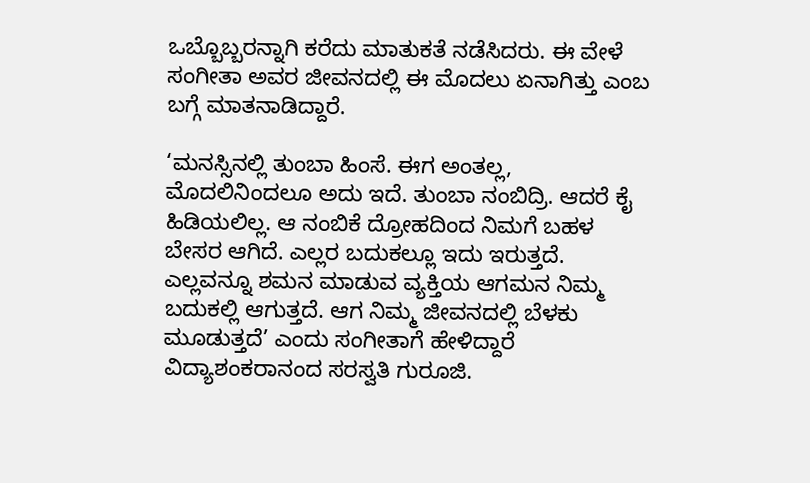ಒಬ್ಬೊಬ್ಬರನ್ನಾಗಿ ಕರೆದು ಮಾತುಕತೆ ನಡೆಸಿದರು. ಈ ವೇಳೆ ಸಂಗೀತಾ ಅವರ ಜೀವನದಲ್ಲಿ ಈ ಮೊದಲು ಏನಾಗಿತ್ತು ಎಂಬ ಬಗ್ಗೆ ಮಾತನಾಡಿದ್ದಾರೆ.

‘ಮನಸ್ಸಿನಲ್ಲಿ ತುಂಬಾ ಹಿಂಸೆ. ಈಗ ಅಂತಲ್ಲ, ಮೊದಲಿನಿಂದಲೂ ಅದು ಇದೆ. ತುಂಬಾ ನಂಬಿದ್ರಿ. ಆದರೆ ಕೈ ಹಿಡಿಯಲಿಲ್ಲ. ಆ ನಂಬಿಕೆ ದ್ರೋಹದಿಂದ ನಿಮಗೆ ಬಹಳ ಬೇಸರ ಆಗಿದೆ. ಎಲ್ಲರ ಬದುಕಲ್ಲೂ ಇದು ಇರುತ್ತದೆ. ಎಲ್ಲವನ್ನೂ ಶಮನ ಮಾಡುವ ವ್ಯಕ್ತಿಯ ಆಗಮನ ನಿಮ್ಮ ಬದುಕಲ್ಲಿ ಆಗುತ್ತದೆ. ಆಗ ನಿಮ್ಮ ಜೀವನದಲ್ಲಿ ಬೆಳಕು ಮೂಡುತ್ತದೆ’ ಎಂದು ಸಂಗೀತಾಗೆ ಹೇಳಿದ್ದಾರೆ ವಿದ್ಯಾಶಂಕರಾನಂದ ಸರಸ್ವತಿ ಗುರೂಜಿ.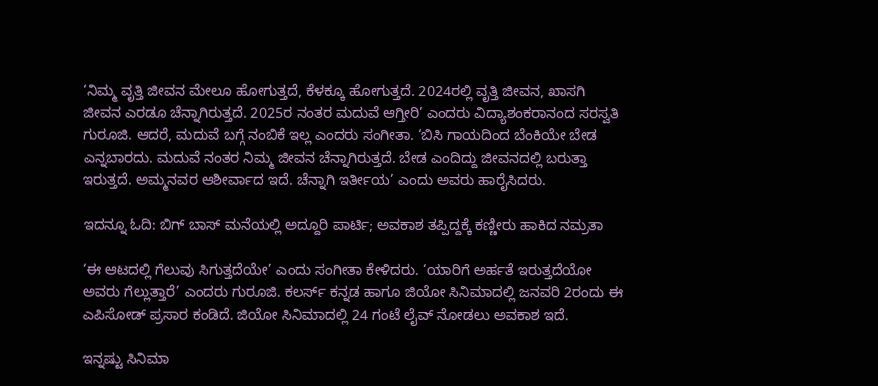‘ನಿಮ್ಮ ವೃತ್ತಿ ಜೀವನ ಮೇಲೂ ಹೋಗುತ್ತದೆ, ಕೆಳಕ್ಕೂ ಹೋಗುತ್ತದೆ. 2024ರಲ್ಲಿ ವೃತ್ತಿ ಜೀವನ, ಖಾಸಗಿ ಜೀವನ ಎರಡೂ ಚೆನ್ನಾಗಿರುತ್ತದೆ. 2025ರ ನಂತರ ಮದುವೆ ಆಗ್ತೀರಿ’ ಎಂದರು ವಿದ್ಯಾಶಂಕರಾನಂದ ಸರಸ್ವತಿ ಗುರೂಜಿ. ಆದರೆ, ಮದುವೆ ಬಗ್ಗೆ ನಂಬಿಕೆ ಇಲ್ಲ ಎಂದರು ಸಂಗೀತಾ. ‘ಬಿಸಿ ಗಾಯದಿಂದ ಬೆಂಕಿಯೇ ಬೇಡ ಎನ್ನಬಾರದು. ಮದುವೆ ನಂತರ ನಿಮ್ಮ ಜೀವನ ಚೆನ್ನಾಗಿರುತ್ತದೆ. ಬೇಡ ಎಂದಿದ್ದು ಜೀವನದಲ್ಲಿ ಬರುತ್ತಾ ಇರುತ್ತದೆ. ಅಮ್ಮನವರ ಆಶೀರ್ವಾದ ಇದೆ. ಚೆನ್ನಾಗಿ ಇರ್ತೀಯ’ ಎಂದು ಅವರು ಹಾರೈಸಿದರು.

ಇದನ್ನೂ ಓದಿ: ಬಿಗ್ ಬಾಸ್ ಮನೆಯಲ್ಲಿ ಅದ್ದೂರಿ ಪಾರ್ಟಿ; ಅವಕಾಶ ತಪ್ಪಿದ್ದಕ್ಕೆ ಕಣ್ಣೀರು ಹಾಕಿದ ನಮ್ರತಾ

‘ಈ ಆಟದಲ್ಲಿ ಗೆಲುವು ಸಿಗುತ್ತದೆಯೇ’ ಎಂದು ಸಂಗೀತಾ ಕೇಳಿದರು. ‘ಯಾರಿಗೆ ಅರ್ಹತೆ ಇರುತ್ತದೆಯೋ ಅವರು ಗೆಲ್ಲುತ್ತಾರೆ’ ಎಂದರು ಗುರೂಜಿ. ಕಲರ್ಸ್ ಕನ್ನಡ ಹಾಗೂ ಜಿಯೋ ಸಿನಿಮಾದಲ್ಲಿ ಜನವರಿ 2ರಂದು ಈ ಎಪಿಸೋಡ್ ಪ್ರಸಾರ ಕಂಡಿದೆ. ಜಿಯೋ ಸಿನಿಮಾದಲ್ಲಿ 24 ಗಂಟೆ ಲೈವ್ ನೋಡಲು ಅವಕಾಶ ಇದೆ.

ಇನ್ನಷ್ಟು ಸಿನಿಮಾ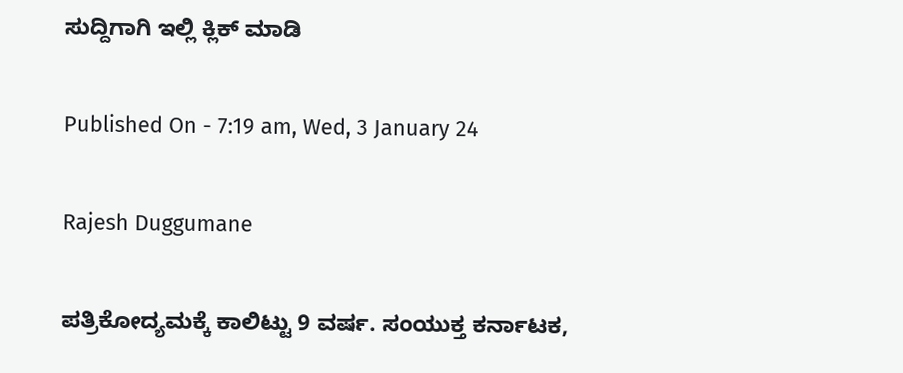ಸುದ್ದಿಗಾಗಿ ಇಲ್ಲಿ ಕ್ಲಿಕ್ ಮಾಡಿ

Published On - 7:19 am, Wed, 3 January 24

Rajesh Duggumane

ಪತ್ರಿಕೋದ್ಯಮಕ್ಕೆ ಕಾಲಿಟ್ಟು 9 ವರ್ಷ. ಸಂಯುಕ್ತ ಕರ್ನಾಟಕ,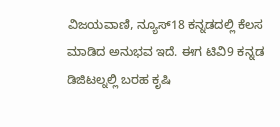ವಿಜಯವಾಣಿ, ನ್ಯೂಸ್18 ಕನ್ನಡದಲ್ಲಿ ಕೆಲಸ ಮಾಡಿದ ಅನುಭವ ಇದೆ. ಈಗ ಟಿವಿ9 ಕನ್ನಡ ಡಿಜಿಟಲ್ನಲ್ಲಿ ಬರಹ ಕೃಷಿ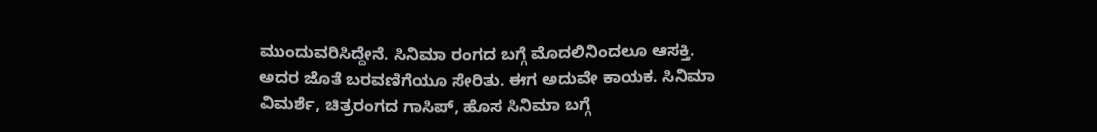ಮುಂದುವರಿಸಿದ್ದೇನೆ. ಸಿನಿಮಾ ರಂಗದ ಬಗ್ಗೆ ಮೊದಲಿನಿಂದಲೂ ಆಸಕ್ತಿ. ಅದರ ಜೊತೆ ಬರವಣಿಗೆಯೂ ಸೇರಿತು. ಈಗ ಅದುವೇ ಕಾಯಕ. ಸಿನಿಮಾ ವಿಮರ್ಶೆ, ಚಿತ್ರರಂಗದ ಗಾಸಿಪ್, ಹೊಸ ಸಿನಿಮಾ ಬಗ್ಗೆ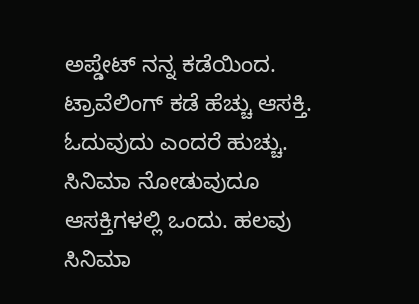ಅಪ್ಡೇಟ್ ನನ್ನ ಕಡೆಯಿಂದ. ಟ್ರಾವೆಲಿಂಗ್ ಕಡೆ ಹೆಚ್ಚು ಆಸಕ್ತಿ. ಓದುವುದು ಎಂದರೆ ಹುಚ್ಚು. ಸಿನಿಮಾ ನೋಡುವುದೂ ಆಸಕ್ತಿಗಳಲ್ಲಿ ಒಂದು. ಹಲವು ಸಿನಿಮಾ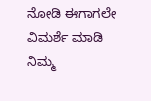ನೋಡಿ ಈಗಾಗಲೇ ವಿಮರ್ಶೆ ಮಾಡಿ ನಿಮ್ಮ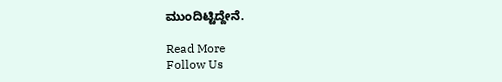ಮುಂದಿಟ್ಟಿದ್ದೇನೆ.

Read More
Follow Us